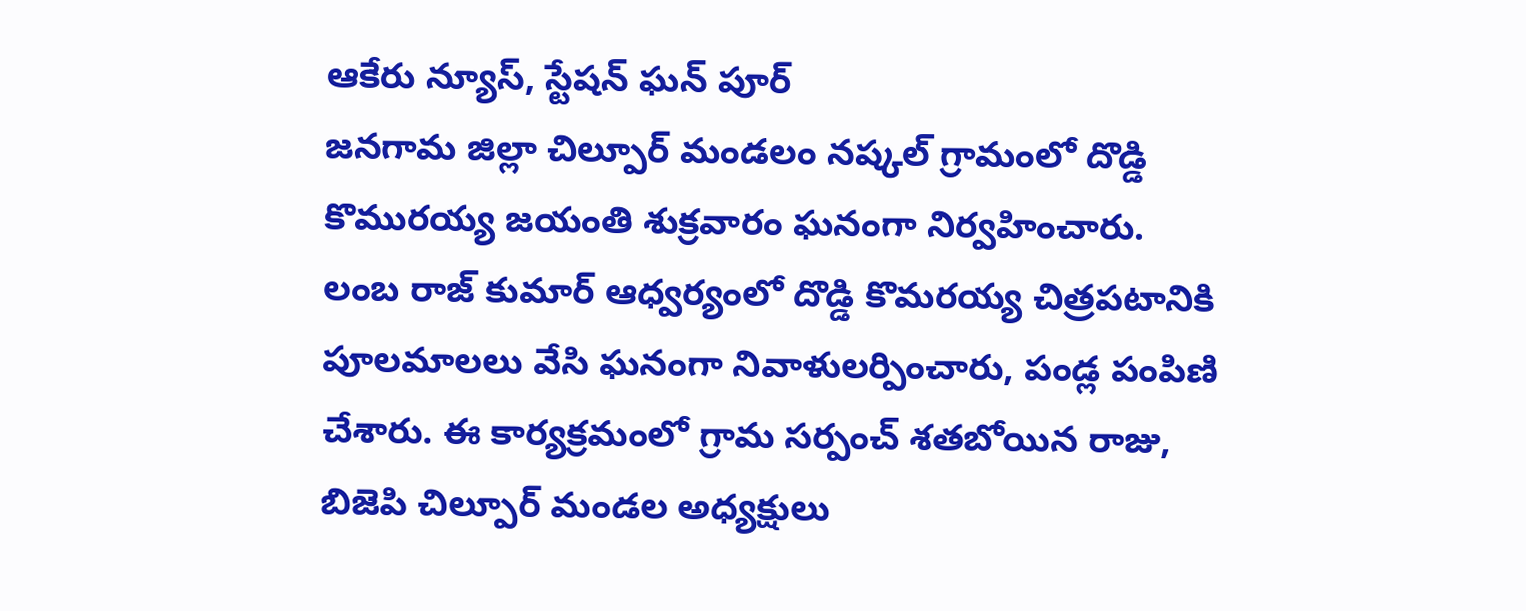ఆకేరు న్యూస్, స్టేషన్ ఘన్ పూర్
జనగామ జిల్లా చిల్పూర్ మండలం నష్కల్ గ్రామంలో దొడ్డి కొమురయ్య జయంతి శుక్రవారం ఘనంగా నిర్వహించారు. లంబ రాజ్ కుమార్ ఆధ్వర్యంలో దొడ్డి కొమరయ్య చిత్రపటానికి పూలమాలలు వేసి ఘనంగా నివాళులర్పించారు, పండ్ల పంపిణి చేశారు. ఈ కార్యక్రమంలో గ్రామ సర్పంచ్ శతబోయిన రాజు, బిజెపి చిల్పూర్ మండల అధ్యక్షులు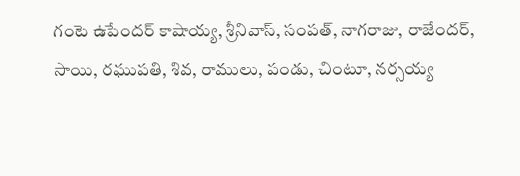గంటె ఉపేందర్ కాషాయ్య, శ్రీనివాస్, సంపత్, నాగరాజు, రాజేందర్, సాయి, రఘుపతి, శివ, రాములు, పండు, చింటూ, నర్సయ్య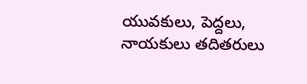యువకులు, పెద్దలు, నాయకులు తదితరులు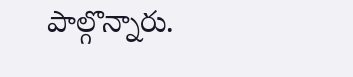పాల్గొన్నారు.